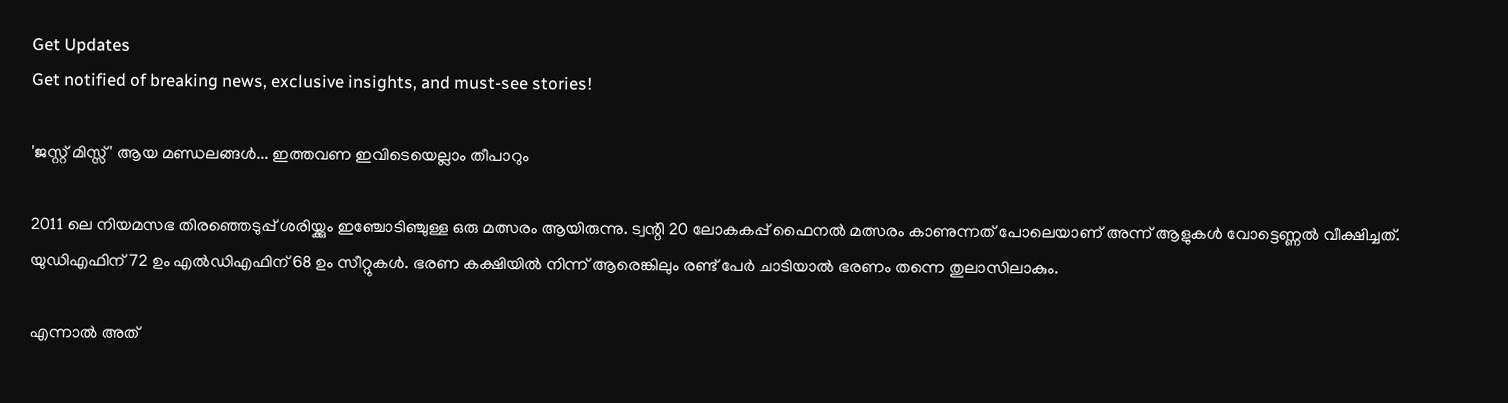Get Updates
Get notified of breaking news, exclusive insights, and must-see stories!

'ജസ്റ്റ് മിസ്സ്' ആയ മണ്ഡലങ്ങള്‍... ഇത്തവണ ഇവിടെയെല്ലാം തീപാറും

2011 ലെ നിയമസഭ തിരഞ്ഞെടുപ്പ് ശരിയ്ക്കും ഇഞ്ചോടിഞ്ചുള്ള ഒരു മത്സരം ആയിരുന്നു. ട്വന്റി 20 ലോകകപ്പ് ഫൈനല്‍ മത്സരം കാണുന്നത് പോലെയാണ് അന്ന് ആളുകള്‍ വോട്ടെണ്ണല്‍ വീക്ഷിച്ചത്. യുഡിഎഫിന് 72 ഉം എല്‍ഡിഎഫിന് 68 ഉം സീറ്റുകള്‍. ഭരണ കക്ഷിയില്‍ നിന്ന് ആരെങ്കിലും രണ്ട് പേര്‍ ചാടിയാല്‍ ഭരണം തന്നെ തുലാസിലാകും.

എന്നാല്‍ അത്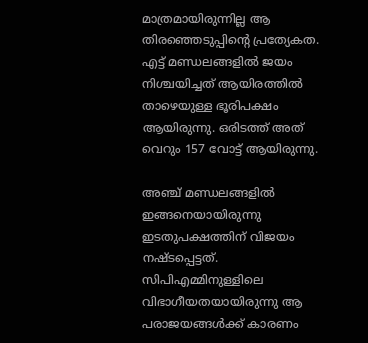മാത്രമായിരുന്നില്ല ആ തിരഞ്ഞെടുപ്പിന്റെ പ്രത്യേകത. എട്ട് മണ്ഡലങ്ങളില്‍ ജയം നിശ്ചയിച്ചത് ആയിരത്തില്‍ താഴെയുള്ള ഭൂരിപക്ഷം ആയിരുന്നു. ഒരിടത്ത് അത് വെറും 157 വോട്ട് ആയിരുന്നു.

അഞ്ച് മണ്ഡലങ്ങളില്‍ ഇങ്ങനെയായിരുന്നു ഇടതുപക്ഷത്തിന് വിജയം നഷ്ടപ്പെട്ടത്. സിപിഎമ്മിനുള്ളിലെ വിഭാഗീയതയായിരുന്നു ആ പരാജയങ്ങള്‍ക്ക് കാരണം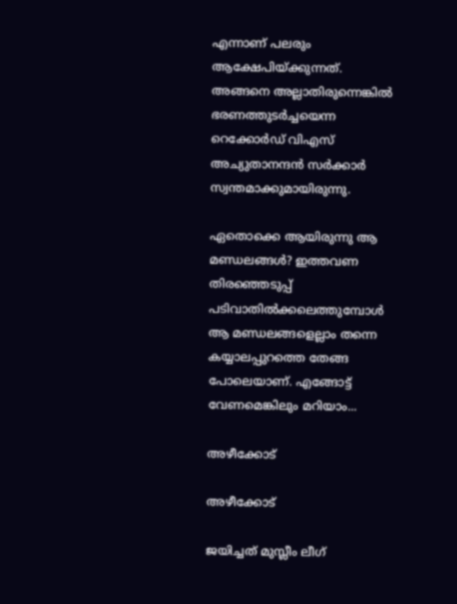എന്നാണ് പലരും ആക്ഷേപിയ്ക്കുന്നത്. അങ്ങനെ അല്ലാതിരുന്നെങ്കില്‍ ഭരണത്തുടര്‍ച്ചയെന്ന റെക്കോര്‍ഡ് വിഎസ് അച്യുതാനന്ദന്‍ സര്‍ക്കാര്‍ സ്വന്തമാക്കുമായിരുന്നു.

ഏതൊക്കെ ആയിരുന്നു ആ മണ്ഡലങ്ങള്‍? ഇത്തവണ തിരഞ്ഞെടുപ്പ് പടിവാതില്‍ക്കലെത്തുമ്പോള്‍ ആ മണ്ഡലങ്ങളെല്ലാം തന്നെ കയ്യാലപ്പുറത്തെ തേങ്ങ പോലെയാണ്. എങ്ങോട്ട് വേണമെങ്കിലും മറിയാം...

അഴീക്കോട്

അഴീക്കോട്

ജയിച്ചത് മുസ്ലീം ലീഗ്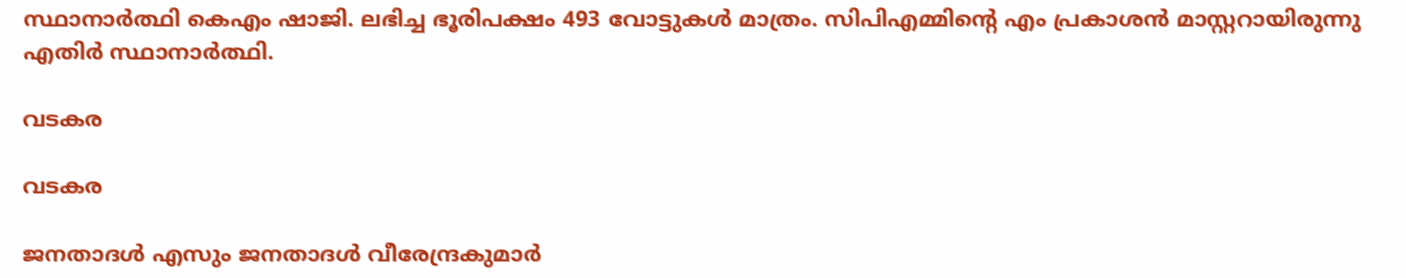സ്ഥാനാര്‍ത്ഥി കെഎം ഷാജി. ലഭിച്ച ഭൂരിപക്ഷം 493 വോട്ടുകള്‍ മാത്രം. സിപിഎമ്മിന്റെ എം പ്രകാശന്‍ മാസ്റ്ററായിരുന്നു എതിര്‍ സ്ഥാനാര്‍ത്ഥി.

വടകര

വടകര

ജനതാദള്‍ എസും ജനതാദള്‍ വീരേന്ദ്രകുമാര്‍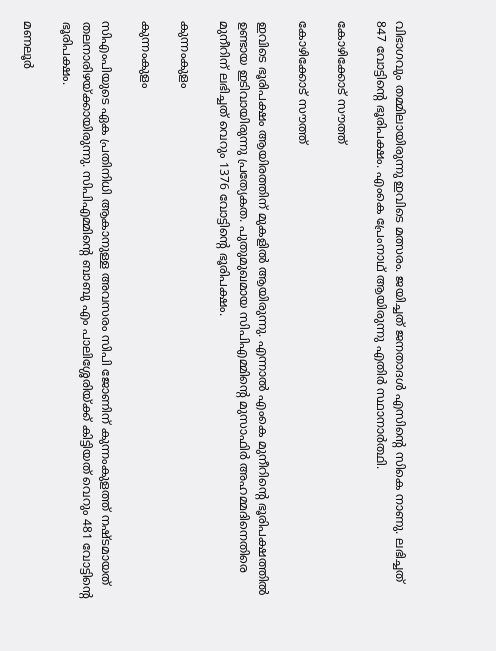വിഭാഗവും തമ്മിലായിരുന്നു ഇവിടെ മത്സരം. ജയിച്ചത് ജനതാദള്‍ എസിന്റെ സികെ നാണു. ലഭിച്ചത് 847 വോട്ടിന്റെ ഭൂരിപക്ഷം. എംകെ പ്രേംനാഥ് ആയിരുന്നു എതിര്‍ സ്ഥാനാര്‍ത്ഥി.

കോഴിക്കോട് സൗത്ത്

കോഴിക്കോട് സൗത്ത്

ഇവിടെ ഭൂരിപക്ഷം ആയിരത്തിന് മുകളില്‍ ആയിരുന്നു. എന്നാല്‍ എംകെ മുനീറിന്റെ ഭൂരിപക്ഷത്തില്‍ ഉണ്ടായ ഇടിവായിരുന്നു പ്രത്യേകത. പുതുമുഖമായ സിപിഎമ്മിന്റെ മുസാഫിര്‍ അഹമ്മദിനെതിരെ മുനീറിന് ലഭിച്ചത് വെറും 1376 വോട്ടിന്റെ ഭൂരിപക്ഷം.

കുന്നംകുളം

കുന്നംകുളം

സിഎംപിയുടെ ഏക പ്രതിനിധി ആകാനുള്ള അവസരം സിപി ജോണിന് കുന്നംകുളത്ത് നഷ്ടമായത് തലനാരിഴയ്ക്കായിരുന്നു. സിപിഎമ്മിന്റെ ബാബു എം പാലിശ്ശേരിയ്ക്ക് കിട്ടിയത് വെറും 481 വോട്ടിന്റെ ഭൂരിപക്ഷം.

മണലൂര്‍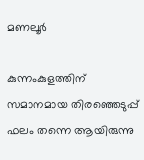മണലൂര്‍

കുന്നംകുളത്തിന് സമാനമായ തിരഞ്ഞെടുപ്പ് ഫലം തന്നെ ആയിരുന്നു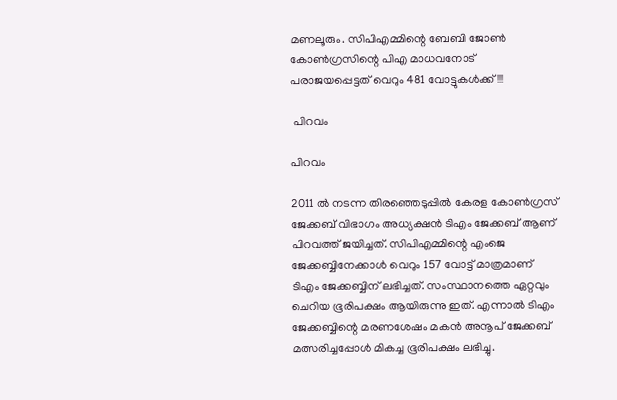മണലൂരും. സിപിഎമ്മിന്റെ ബേബി ജോണ്‍ കോണ്‍ഗ്രസിന്റെ പിഎ മാധവനോട് പരാജയപ്പെട്ടത് വെറും 481 വോട്ടുകള്‍ക്ക്!!!

 പിറവം

പിറവം

2011 ല്‍ നടന്ന തിരഞ്ഞെടുപ്പില്‍ കേരള കോണ്‍ഗ്രസ് ജേക്കബ് വിഭാഗം അധ്യക്ഷന്‍ ടിഎം ജേക്കബ് ആണ് പിറവത്ത് ജയിച്ചത്. സിപിഎമ്മിന്റെ എംജെ ജേക്കബ്ബിനേക്കാള്‍ വെറും 157 വോട്ട് മാത്രമാണ് ടിഎം ജേക്കബ്ബിന് ലഭിച്ചത്. സംസ്ഥാനത്തെ ഏറ്റവും ചെറിയ ഭൂരിപക്ഷം ആയിരുന്നു ഇത്. എന്നാല്‍ ടിഎം ജേക്കബ്ബിന്റെ മരണശേഷം മകന്‍ അനൂപ് ജേക്കബ് മത്സരിച്ചപ്പോള്‍ മികച്ച ഭൂരിപക്ഷം ലഭിച്ചു.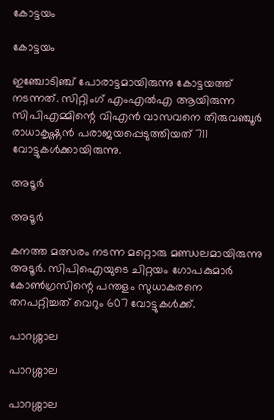കോട്ടയം

കോട്ടയം

ഇഞ്ചോടിഞ്ച് പോരാട്ടമായിരുന്നു കോട്ടയത്ത് നടന്നത്. സിറ്റിംഗ് എംഎല്‍എ ആയിരുന്ന സിപിഎമ്മിന്റെ വിഎന്‍ വാസവനെ തിരുവഞ്ചൂര്‍ രാധാകൃഷ്ണന്‍ പരാജയപ്പെടുത്തിയത് 711 വോട്ടുകള്‍ക്കായിരുന്നു.

അടൂര്‍

അടൂര്‍

കനത്ത മത്സരം നടന്ന മറ്റൊരു മണ്ഡലമായിരുന്നു അടൂര്‍. സിപിഐയുടെ ചിറ്റയം ഗോപകുമാര്‍ കോണ്‍ഗ്രസിന്റെ പന്തളം സുധാകരനെ തറപറ്റിച്ചത് വെറും 607 വോട്ടുകള്‍ക്ക്.

പാറശ്ശാല

പാറശ്ശാല

പാറശ്ശാല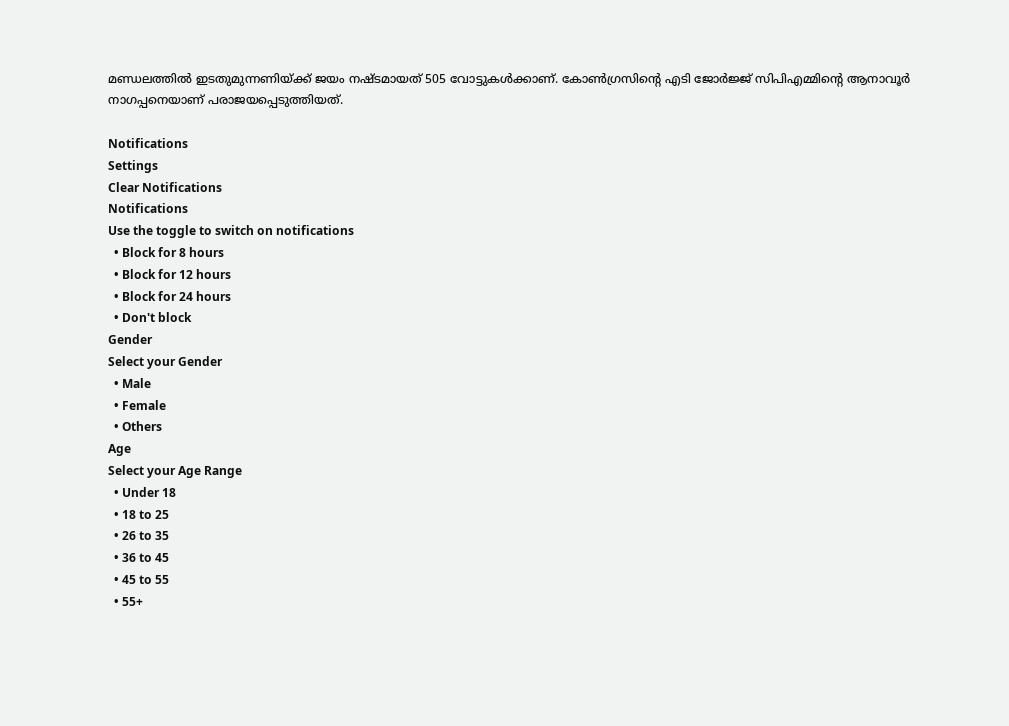മണ്ഡലത്തില്‍ ഇടതുമുന്നണിയ്ക്ക് ജയം നഷ്ടമായത് 505 വോട്ടുകള്‍ക്കാണ്. കോണ്‍ഗ്രസിന്റെ എടി ജോര്‍ജ്ജ് സിപിഎമ്മിന്റെ ആനാവൂര്‍ നാഗപ്പനെയാണ് പരാജയപ്പെടുത്തിയത്.

Notifications
Settings
Clear Notifications
Notifications
Use the toggle to switch on notifications
  • Block for 8 hours
  • Block for 12 hours
  • Block for 24 hours
  • Don't block
Gender
Select your Gender
  • Male
  • Female
  • Others
Age
Select your Age Range
  • Under 18
  • 18 to 25
  • 26 to 35
  • 36 to 45
  • 45 to 55
  • 55+